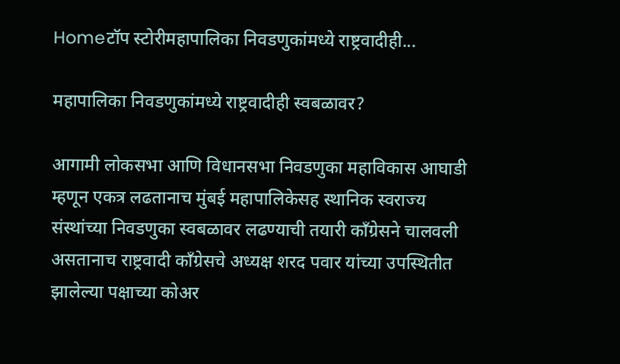Homeटॉप स्टोरीमहापालिका निवडणुकांमध्ये राष्ट्रवादीही...

महापालिका निवडणुकांमध्ये राष्ट्रवादीही स्वबळावर?

आगामी लोकसभा आणि विधानसभा निवडणुका महाविकास आघाडी म्हणून एकत्र लढतानाच मुंबई महापालिकेसह स्थानिक स्वराज्य संस्थांच्या निवडणुका स्वबळावर लढण्याची तयारी काँग्रेसने चालवली असतानाच राष्ट्रवादी काँग्रेसचे अध्यक्ष शरद पवार यांच्या उपस्थितीत झालेल्या पक्षाच्या कोअर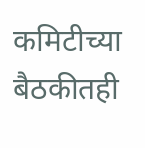कमिटीच्या बैठकीतही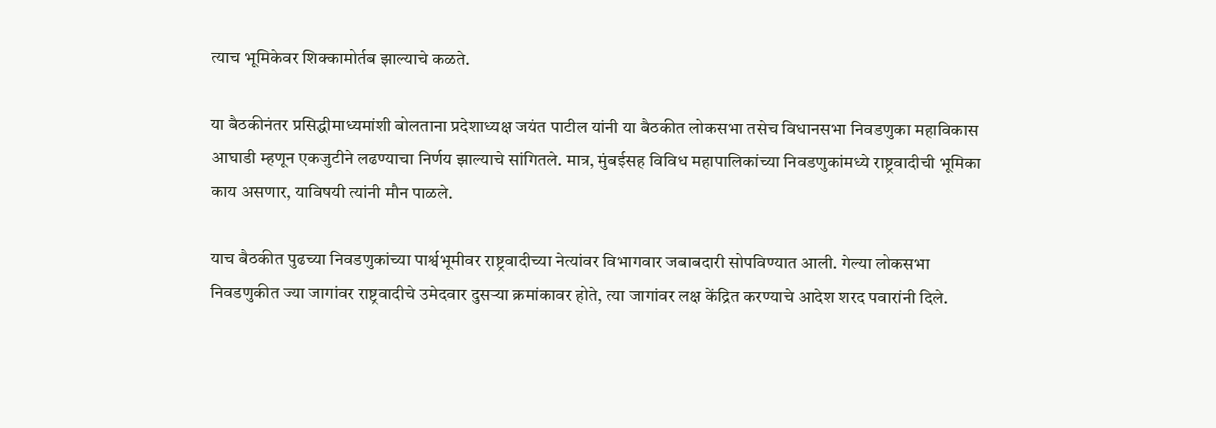त्याच भूमिकेवर शिक्कामोर्तब झाल्याचे कळते.

या बैठकीनंतर प्रसिद्धीमाध्यमांशी बोलताना प्रदेशाध्यक्ष जयंत पाटील यांनी या बैठकीत लोकसभा तसेच विधानसभा निवडणुका महाविकास आघाडी म्हणून एकजुटीने लढण्याचा निर्णय झाल्याचे सांगितले. मात्र, मुंबईसह विविध महापालिकांच्या निवडणुकांमध्ये राष्ट्रवादीची भूमिका काय असणार, याविषयी त्यांनी मौन पाळले.

याच बैठकीत पुढच्या निवडणुकांच्या पार्श्वभूमीवर राष्ट्रवादीच्या नेत्यांवर विभागवार जबाबदारी सोपविण्यात आली. गेल्या लोकसभा निवडणुकीत ज्या जागांवर राष्ट्रवादीचे उमेदवार दुसऱ्या क्रमांकावर होते, त्या जागांवर लक्ष केंद्रित करण्याचे आदेश शरद पवारांनी दिले.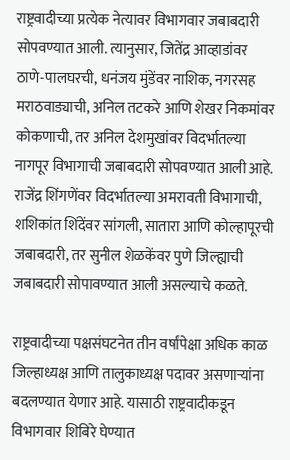राष्ट्रवादीच्या प्रत्येक नेत्यावर विभागवार जबाबदारी सोपवण्यात आली. त्यानुसार, जितेंद्र आव्हाडांवर ठाणे-पालघरची, धनंजय मुंडेंवर नाशिक, नगरसह मराठवाड्याची, अनिल तटकरे आणि शेखर निकमांवर कोकणाची, तर अनिल देशमुखांवर विदर्भातल्या नागपूर विभागाची जबाबदारी सोपवण्यात आली आहे. राजेंद्र शिंगणेंवर विदर्भातल्या अमरावती विभागाची, शशिकांत शिंदेंवर सांगली, सातारा आणि कोल्हापूरची जबाबदारी, तर सुनील शेळकेंवर पुणे जिल्ह्याची जबाबदारी सोपावण्यात आली असल्याचे कळते.

राष्ट्रवादीच्या पक्षसंघटनेत तीन वर्षांपेक्षा अधिक काळ जिल्हाध्यक्ष आणि तालुकाध्यक्ष पदावर असणाऱ्यांना बदलण्यात येणार आहे. यासाठी राष्ट्रवादीकडून विभागवार शिबिरे घेण्यात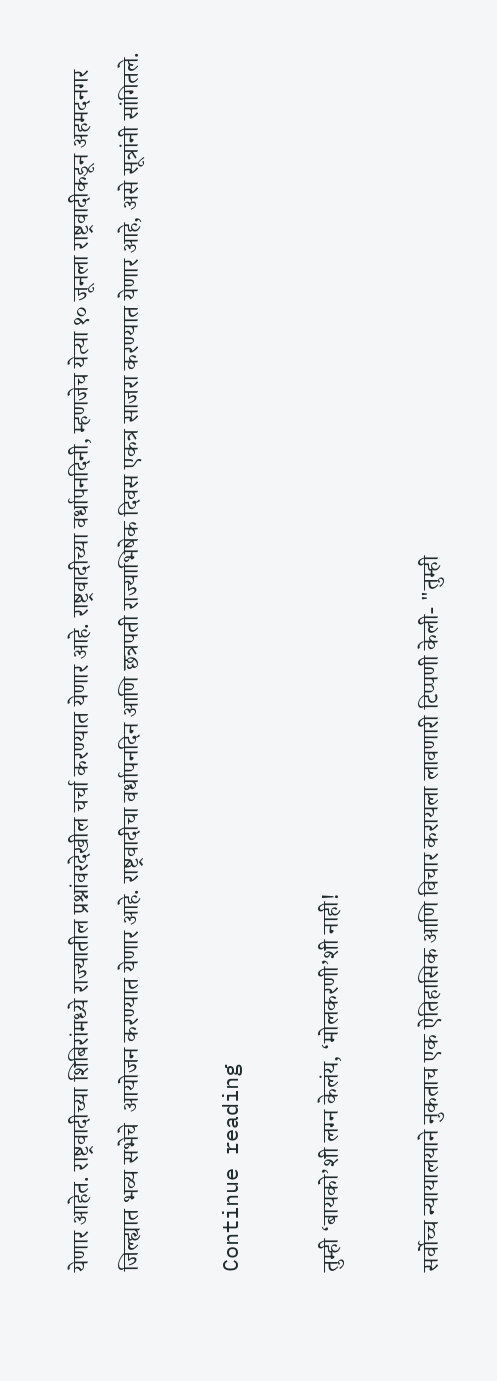येणार आहेत. राष्ट्रवादीच्या शिबिरांमध्ये राज्यातील प्रश्नांवरदेखील चर्चा करण्यात येणार आहे. राष्ट्रवादीच्या वर्धापनदिनी, म्हणजेच येत्या १० जूनला राष्ट्रवादीकडून अहमदनगर जिल्ह्यात भव्य सभेचे  आयोजन करण्यात येणार आहे. राष्ट्रवादीचा वर्धापनदिन आणि छत्रपती राज्याभिषेक दिवस एकत्र साजरा करण्यात येणार आहे, असे सूत्रांनी सांगितले.

Continue reading

तुम्ही ‘बायको’शी लग्न केलंय, ‘मोलकरणी’शी नाही!

सर्वोच्च न्यायालयाने नुकताच एक ऐतिहासिक आणि विचार करायला लावणारी टिप्पणी केली- "तुम्ही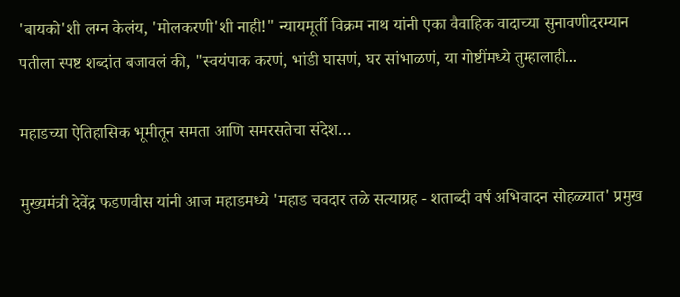'बायको'शी लग्न केलंय, 'मोलकरणी'शी नाही!" न्यायमूर्ती विक्रम नाथ यांनी एका वैवाहिक वादाच्या सुनावणीदरम्यान पतीला स्पष्ट शब्दांत बजावलं की, "स्वयंपाक करणं, भांडी घासणं, घर सांभाळणं, या गोष्टींमध्ये तुम्हालाही...

महाडच्या ऐतिहासिक भूमीतून समता आणि समरसतेचा संदेश…

मुख्यमंत्री देवेंद्र फडणवीस यांनी आज महाडमध्ये 'महाड चवदार तळे सत्याग्रह - शताब्दी वर्ष अभिवादन सोहळ्यात' प्रमुख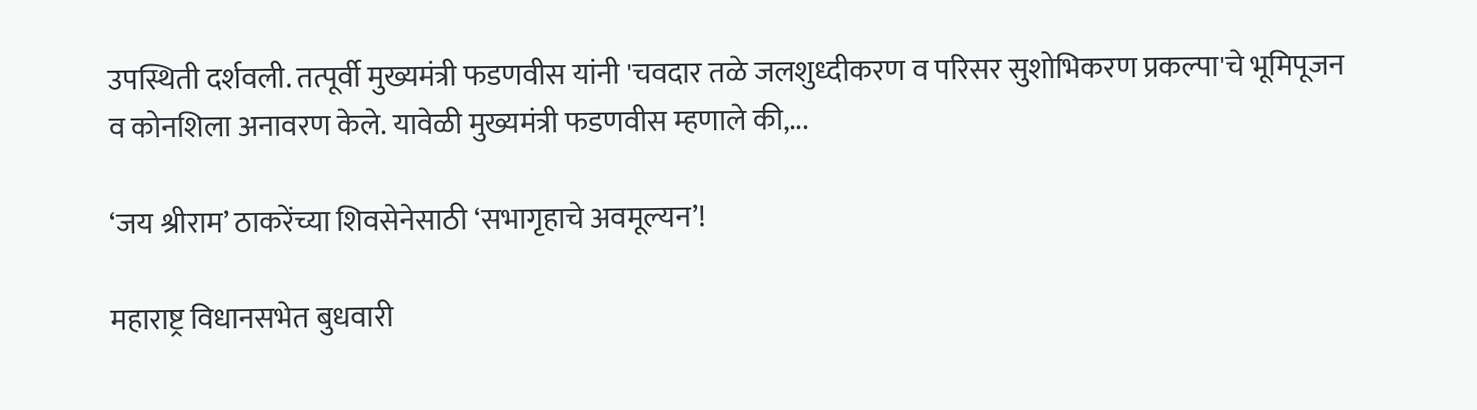उपस्थिती दर्शवली. तत्पूर्वी मुख्यमंत्री फडणवीस यांनी 'चवदार तळे जलशुध्दीकरण व परिसर सुशोभिकरण प्रकल्पा'चे भूमिपूजन व कोनशिला अनावरण केले. यावेळी मुख्यमंत्री फडणवीस म्हणाले की,...

‘जय श्रीराम’ ठाकरेंच्या शिवसेनेसाठी ‘सभागृहाचे अवमूल्यन’!

महाराष्ट्र विधानसभेत बुधवारी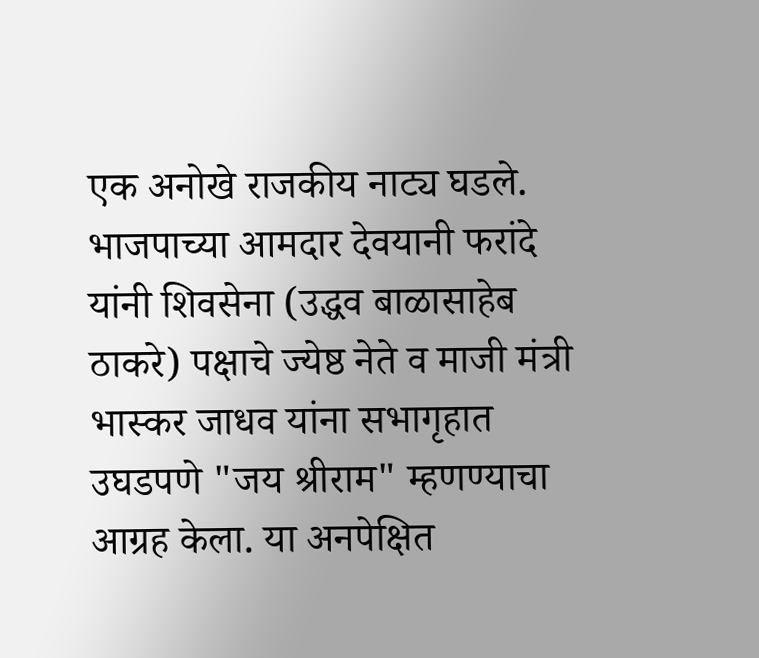एक अनोखे राजकीय नाट्य घडले. भाजपाच्या आमदार देवयानी फरांदे यांनी शिवसेना (उद्धव बाळासाहेब ठाकरे) पक्षाचे ज्येष्ठ नेते व माजी मंत्री भास्कर जाधव यांना सभागृहात उघडपणे "जय श्रीराम" म्हणण्याचा आग्रह केला. या अनपेक्षित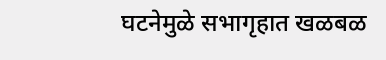घटनेमुळे सभागृहात खळबळ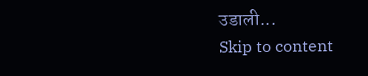उडाली...
Skip to content